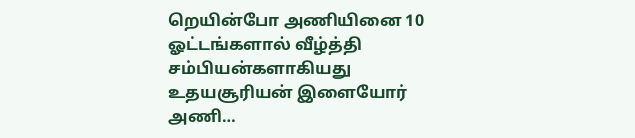றெயின்போ அணியினை 10 ஓட்டங்களால் வீழ்த்தி சம்பியன்களாகியது உதயசூரியன் இளையோர் அணி…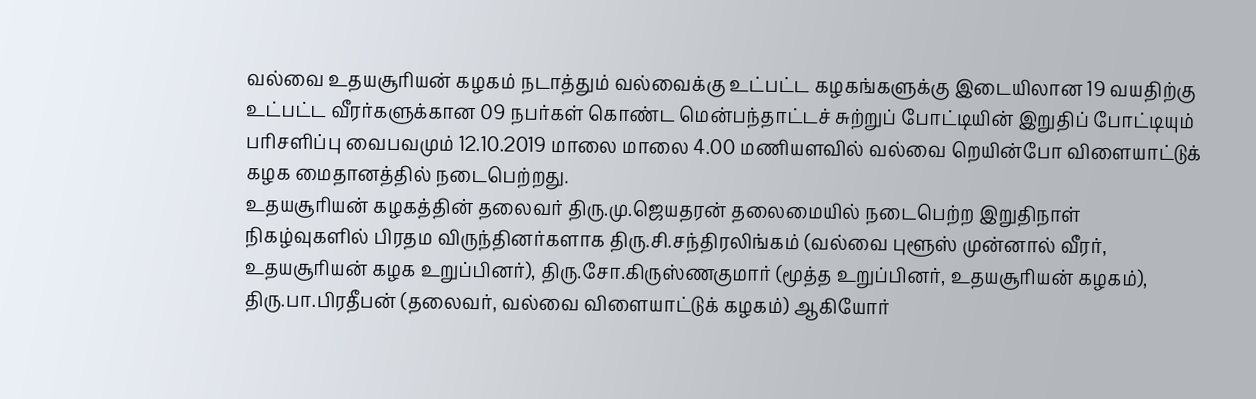வல்வை உதயசூரியன் கழகம் நடாத்தும் வல்வைக்கு உட்பட்ட கழகங்களுக்கு இடையிலான 19 வயதிற்கு உட்பட்ட வீரர்களுக்கான 09 நபர்கள் கொண்ட மென்பந்தாட்டச் சுற்றுப் போட்டியின் இறுதிப் போட்டியும் பரிசளிப்பு வைபவமும் 12.10.2019 மாலை மாலை 4.00 மணியளவில் வல்வை றெயின்போ விளையாட்டுக் கழக மைதானத்தில் நடைபெற்றது.
உதயசூரியன் கழகத்தின் தலைவர் திரு.மு.ஜெயதரன் தலைமையில் நடைபெற்ற இறுதிநாள் நிகழ்வுகளில் பிரதம விருந்தினர்களாக திரு.சி.சந்திரலிங்கம் (வல்வை புளூஸ் முன்னால் வீரர், உதயசூரியன் கழக உறுப்பினர்), திரு.சோ.கிருஸ்ணகுமார் (மூத்த உறுப்பினர், உதயசூரியன் கழகம்), திரு.பா.பிரதீபன் (தலைவர், வல்வை விளையாட்டுக் கழகம்) ஆகியோர்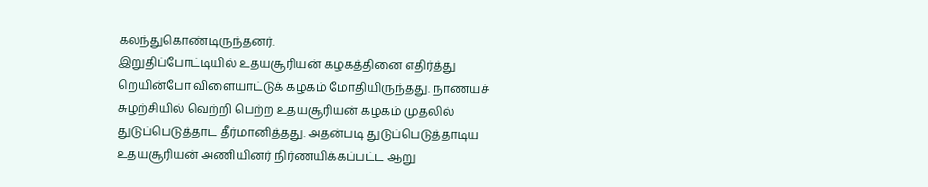கலந்துகொண்டிருந்தனர்.
இறுதிப்போட்டியில் உதயசூரியன் கழகத்தினை எதிர்த்து றெயின்போ விளையாட்டுக் கழகம் மோதியிருந்தது. நாணயச் சுழற்சியில் வெற்றி பெற்ற உதயசூரியன் கழகம் முதலில் துடுப்பெடுத்தாட தீர்மானித்தது. அதன்படி துடுப்பெடுத்தாடிய உதயசூரியன் அணியினர் நிர்ணயிக்கப்பட்ட ஆறு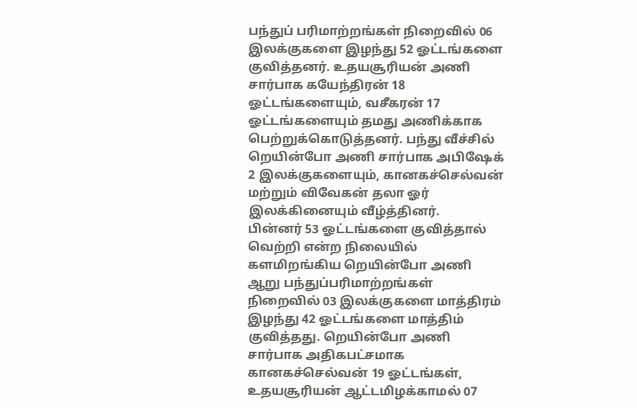பந்துப் பரிமாற்றங்கள் நிறைவில் 06 இலக்குகளை இழந்து 52 ஓட்டங்களை குவித்தனர். உதயசூரியன் அணி சார்பாக கயேந்திரன் 18 ஓட்டங்களையும், வசீகரன் 17 ஓட்டங்களையும் தமது அணிக்காக பெற்றுக்கொடுத்தனர். பந்து வீச்சில் றெயின்போ அணி சார்பாக அபிஷேக் 2 இலக்குகளையும், கானகச்செல்வன் மற்றும் விவேகன் தலா ஓர் இலக்கினையும் வீழ்த்தினர்.
பின்னர் 53 ஓட்டங்களை குவித்தால் வெற்றி என்ற நிலையில் களமிறங்கிய றெயின்போ அணி ஆறு பந்துப்பரிமாற்றங்கள் நிறைவில் 03 இலக்குகளை மாத்திரம் இழந்து 42 ஓட்டங்களை மாத்திம் குவித்தது. றெயின்போ அணி சார்பாக அதிகபட்சமாக கானகச்செல்வன் 19 ஓட்டங்கள், உதயசூரியன் ஆட்டமிழக்காமல் 07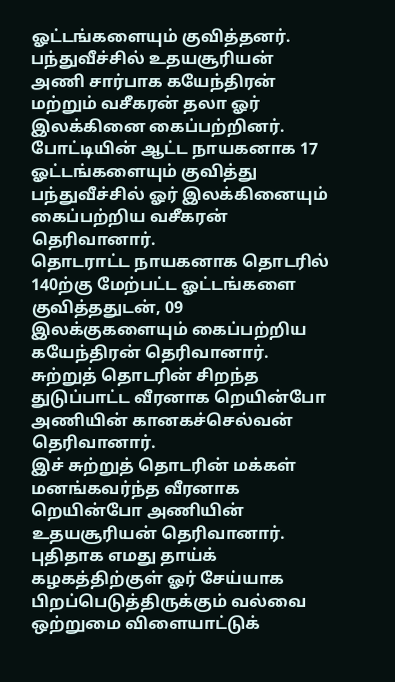ஓட்டங்களையும் குவித்தனர். பந்துவீச்சில் உதயசூரியன் அணி சார்பாக கயேந்திரன் மற்றும் வசீகரன் தலா ஓர் இலக்கினை கைப்பற்றினர்.
போட்டியின் ஆட்ட நாயகனாக 17 ஓட்டங்களையும் குவித்து பந்துவீச்சில் ஓர் இலக்கினையும் கைப்பற்றிய வசீகரன் தெரிவானார்.
தொடராட்ட நாயகனாக தொடரில் 140ற்கு மேற்பட்ட ஓட்டங்களை குவித்ததுடன், 09 இலக்குகளையும் கைப்பற்றிய கயேந்திரன் தெரிவானார்.
சுற்றுத் தொடரின் சிறந்த துடுப்பாட்ட வீரனாக றெயின்போ அணியின் கானகச்செல்வன் தெரிவானார்.
இச் சுற்றுத் தொடரின் மக்கள் மனங்கவர்ந்த வீரனாக றெயின்போ அணியின் உதயசூரியன் தெரிவானார்.
புதிதாக எமது தாய்க் கழகத்திற்குள் ஓர் சேய்யாக பிறப்பெடுத்திருக்கும் வல்வை ஒற்றுமை விளையாட்டுக்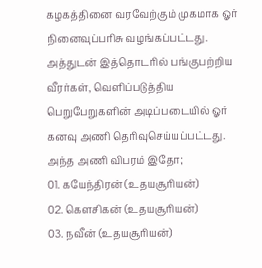கழகத்தினை வரவேற்கும் முகமாக ஓர் நினைவுப்பரிசு வழங்கப்பட்டது.
அத்துடன் இத்தொடரில் பங்குபற்றிய வீரர்கள், வெளிப்படுத்திய பெறுபேறுகளின் அடிப்படையில் ஓர் கனவு அணி தெரிவுசெய்யப்பட்டது. அந்த அணி விபரம் இதோ;
01. கயேந்திரன் (உதயசூரியன்)
02. கௌசிகன் (உதயசூரியன்)
03. நவீன் (உதயசூரியன்)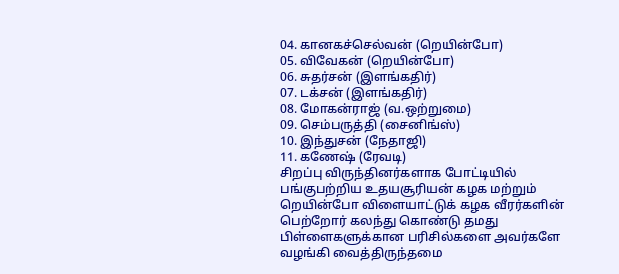04. கானகச்செல்வன் (றெயின்போ)
05. விவேகன் (றெயின்போ)
06. சுதர்சன் (இளங்கதிர்)
07. டக்சன் (இளங்கதிர்)
08. மோகன்ராஜ் (வ.ஒற்றுமை)
09. செம்பருத்தி (சைனிங்ஸ்)
10. இந்துசன் (நேதாஜி)
11. கணேஷ் (ரேவடி)
சிறப்பு விருந்தினர்களாக போட்டியில் பங்குபற்றிய உதயசூரியன் கழக மற்றும் றெயின்போ விளையாட்டுக் கழக வீரர்களின் பெற்றோர் கலந்து கொண்டு தமது பிள்ளைகளுக்கான பரிசில்களை அவர்களே வழங்கி வைத்திருந்தமை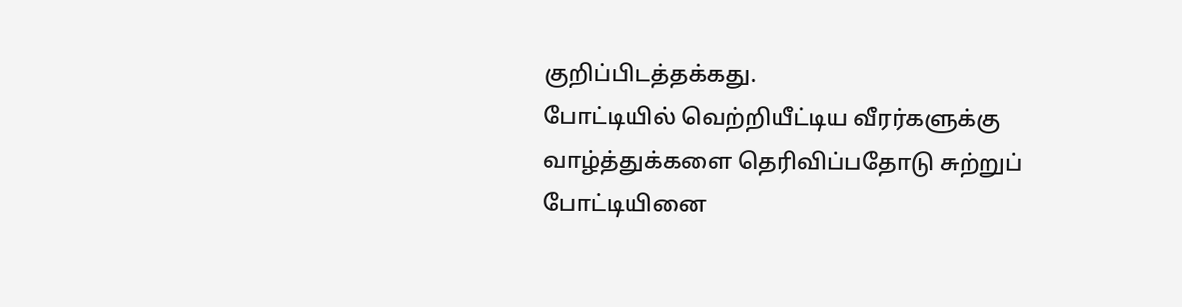குறிப்பிடத்தக்கது.
போட்டியில் வெற்றியீட்டிய வீரர்களுக்கு வாழ்த்துக்களை தெரிவிப்பதோடு சுற்றுப் போட்டியினை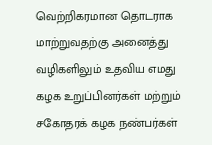வெற்றிகரமான தொடராக மாற்றுவதற்கு அனைத்து வழிகளிலும் உதவிய எமது கழக உறுப்பினர்கள் மற்றும் சகோதரக் கழக நண்பர்கள்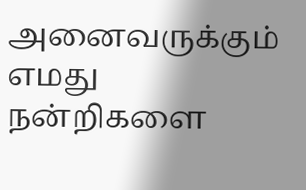அனைவருக்கும் எமது நன்றிகளை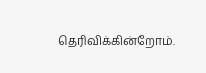தெரிவிக்கின்றோம்.